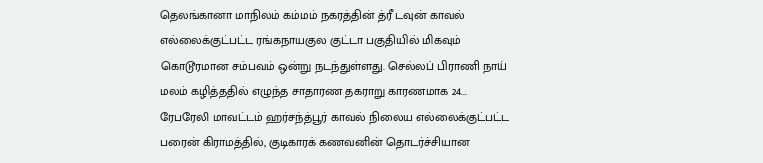தெலங்கானா மாநிலம் கம்மம் நகரத்தின் த்ரீ டவுன் காவல் எல்லைக்குட்பட்ட ரங்கநாயகுல குட்டா பகுதியில் மிகவும் கொடூரமான சம்பவம் ஒன்று நடந்துள்ளது. செல்லப் பிராணி நாய் மலம் கழித்ததில் எழுந்த சாதாரண தகராறு காரணமாக 24...
ரேபரேலி மாவட்டம் ஹர்சந்த்பூர் காவல் நிலைய எல்லைக்குட்பட்ட பரைன் கிராமத்தில், குடிகாரக் கணவனின் தொடர்ச்சியான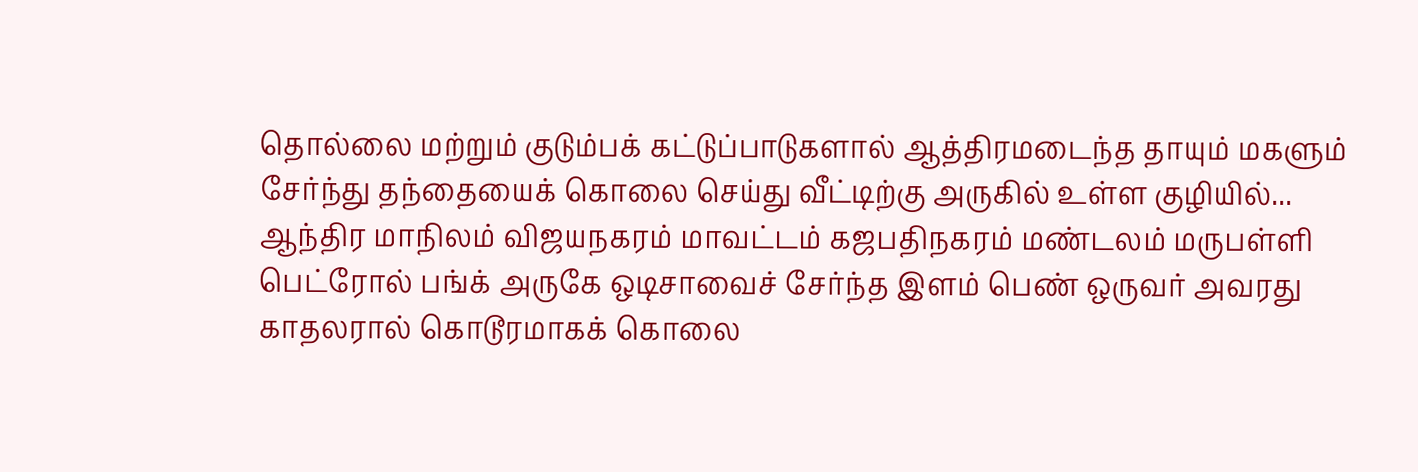தொல்லை மற்றும் குடும்பக் கட்டுப்பாடுகளால் ஆத்திரமடைந்த தாயும் மகளும் சேர்ந்து தந்தையைக் கொலை செய்து வீட்டிற்கு அருகில் உள்ள குழியில்...
ஆந்திர மாநிலம் விஜயநகரம் மாவட்டம் கஜபதிநகரம் மண்டலம் மருபள்ளி பெட்ரோல் பங்க் அருகே ஒடிசாவைச் சேர்ந்த இளம் பெண் ஒருவர் அவரது காதலரால் கொடூரமாகக் கொலை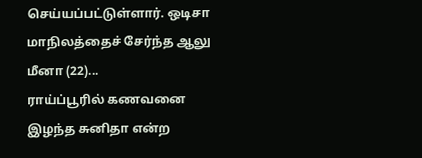செய்யப்பட்டுள்ளார். ஒடிசா மாநிலத்தைச் சேர்ந்த ஆலு மீனா (22)...
ராய்ப்பூரில் கணவனை இழந்த சுனிதா என்ற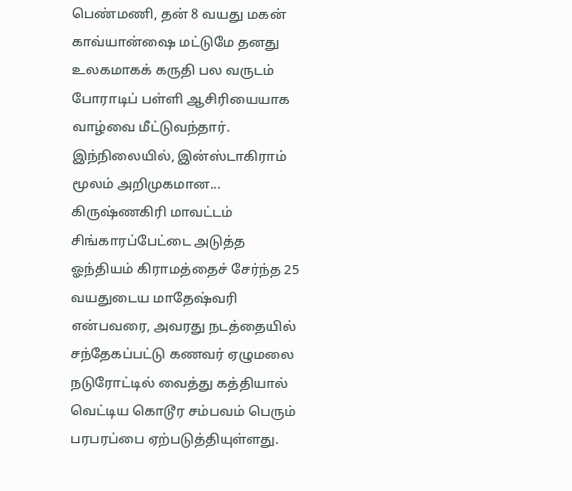பெண்மணி, தன் 8 வயது மகன் காவ்யான்ஷை மட்டுமே தனது உலகமாகக் கருதி பல வருடம் போராடிப் பள்ளி ஆசிரியையாக வாழ்வை மீட்டுவந்தார். இந்நிலையில், இன்ஸ்டாகிராம் மூலம் அறிமுகமான...
கிருஷ்ணகிரி மாவட்டம் சிங்காரப்பேட்டை அடுத்த ஓந்தியம் கிராமத்தைச் சேர்ந்த 25 வயதுடைய மாதேஷ்வரி என்பவரை, அவரது நடத்தையில் சந்தேகப்பட்டு கணவர் ஏழுமலை நடுரோட்டில் வைத்து கத்தியால் வெட்டிய கொடூர சம்பவம் பெரும் பரபரப்பை ஏற்படுத்தியுள்ளது.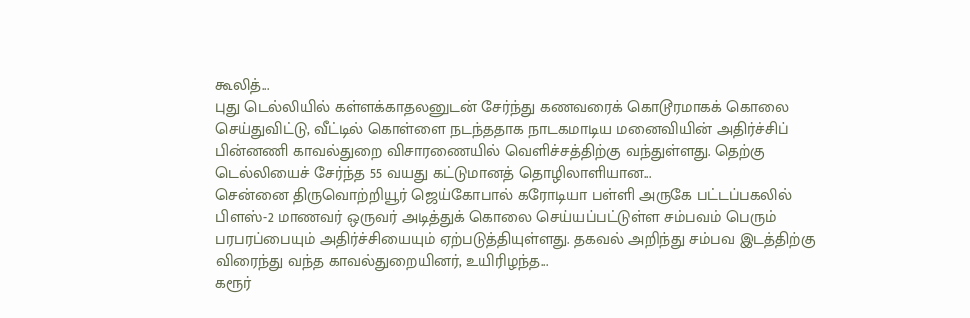கூலித்...
புது டெல்லியில் கள்ளக்காதலனுடன் சேர்ந்து கணவரைக் கொடூரமாகக் கொலை செய்துவிட்டு, வீட்டில் கொள்ளை நடந்ததாக நாடகமாடிய மனைவியின் அதிர்ச்சிப் பின்னணி காவல்துறை விசாரணையில் வெளிச்சத்திற்கு வந்துள்ளது. தெற்கு டெல்லியைச் சேர்ந்த 55 வயது கட்டுமானத் தொழிலாளியான...
சென்னை திருவொற்றியூர் ஜெய்கோபால் கரோடியா பள்ளி அருகே பட்டப்பகலில் பிளஸ்-2 மாணவர் ஒருவர் அடித்துக் கொலை செய்யப்பட்டுள்ள சம்பவம் பெரும் பரபரப்பையும் அதிர்ச்சியையும் ஏற்படுத்தியுள்ளது. தகவல் அறிந்து சம்பவ இடத்திற்கு விரைந்து வந்த காவல்துறையினர், உயிரிழந்த...
கரூர்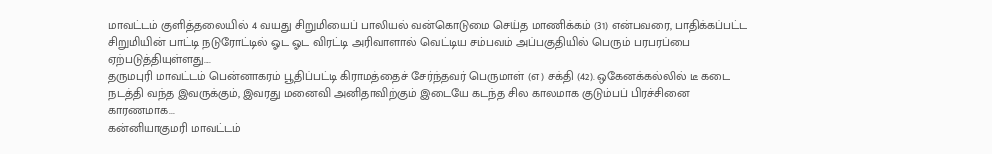மாவட்டம் குளித்தலையில் 4 வயது சிறுமியைப் பாலியல் வன்கொடுமை செய்த மாணிக்கம் (31) என்பவரை, பாதிக்கப்பட்ட சிறுமியின் பாட்டி நடுரோட்டில் ஓட ஓட விரட்டி அரிவாளால் வெட்டிய சம்பவம் அப்பகுதியில் பெரும் பரபரப்பை ஏற்படுத்தியுள்ளது....
தருமபுரி மாவட்டம் பென்னாகரம் பூதிப்பட்டி கிராமத்தைச் சேர்ந்தவர் பெருமாள் (எ) சக்தி (42). ஒகேனக்கல்லில் டீ கடை நடத்தி வந்த இவருக்கும், இவரது மனைவி அனிதாவிற்கும் இடையே கடந்த சில காலமாக குடும்பப் பிரச்சினை காரணமாக...
கன்னியாகுமரி மாவட்டம்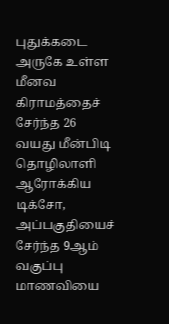புதுக்கடை அருகே உள்ள மீனவ கிராமத்தைச் சேர்ந்த 26 வயது மீன்பிடி தொழிலாளி ஆரோக்கிய டிக்சோ, அப்பகுதியைச் சேர்ந்த 9ஆம் வகுப்பு மாணவியை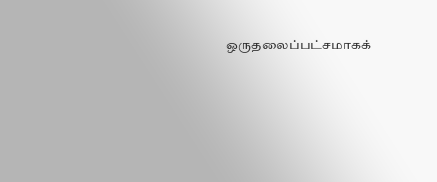ஒருதலைப்பட்சமாகக்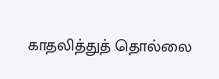காதலித்துத் தொல்லை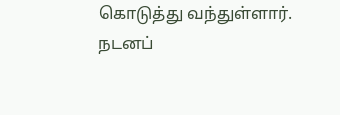கொடுத்து வந்துள்ளார். நடனப்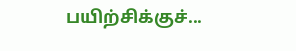பயிற்சிக்குச்...